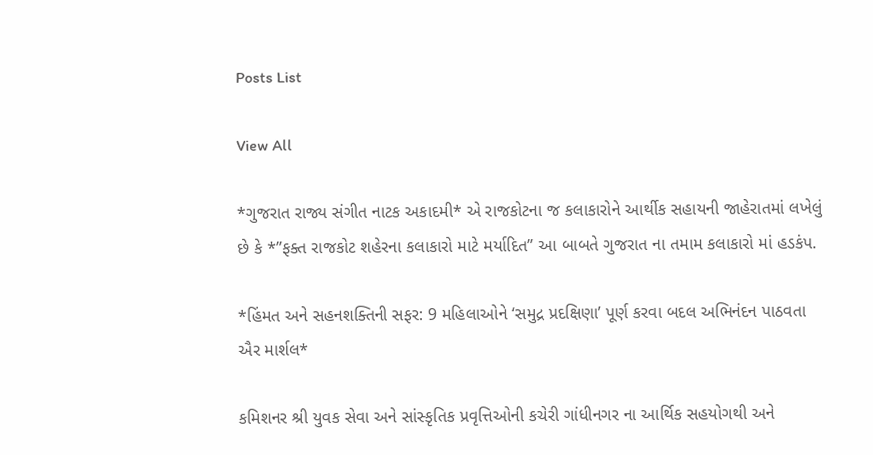Posts List

View All

*ગુજરાત રાજ્ય સંગીત નાટક અકાદમી* એ રાજકોટના જ કલાકારોને આર્થીક સહાયની જાહેરાતમાં લખેલું છે કે *”ફક્ત રાજકોટ શહેરના કલાકારો માટે મર્યાદિત” આ બાબતે ગુજરાત ના તમામ કલાકારો માં હડકંપ.

*હિંમત અને સહનશક્તિની સફર: 9 મહિલાઓને ‘સમુદ્ર પ્રદક્ષિણા’ પૂર્ણ કરવા બદલ અભિનંદન પાઠવતા ઐર માર્શલ*

કમિશનર શ્રી યુવક સેવા અને સાંસ્કૃતિક પ્રવૃત્તિઓની કચેરી ગાંધીનગર ના આર્થિક સહયોગથી અને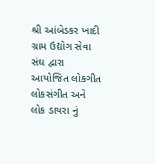શ્રી આંબેડકર ખાદી ગ્રામ ઉદ્યોગ સેવા સંઘ દ્વારા આયોજિત લોકગીત લોકસંગીત અને લોક ડાયરા નું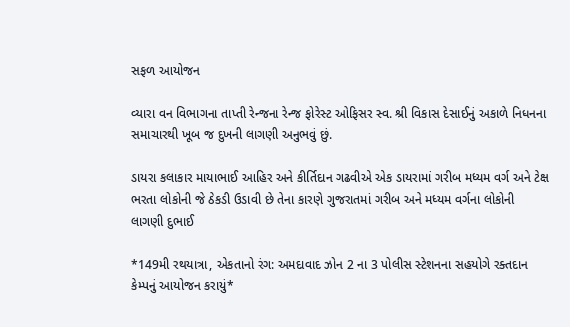સફળ આયોજન

વ્યારા વન વિભાગના તાપ્તી રેન્જના રેન્જ ફોરેસ્ટ ઓફિસર સ્વ. શ્રી વિકાસ દેસાઈનું અકાળે નિધનના સમાચારથી ખૂબ જ દુખની લાગણી અનુભવું છું.

ડાયરા કલાકાર માયાભાઈ આહિર અને કીર્તિદાન ગઢવીએ એક ડાયરામાં ગરીબ મધ્યમ વર્ગ અને ટેક્ષ ભરતા લોકોની જે ઠેકડી ઉડાવી છે તેના કારણે ગુજરાતમાં ગરીબ અને મધ્યમ વર્ગના લોકોની લાગણી દુભાઈ

*149મી રથયાત્રા, એકતાનો રંગ: અમદાવાદ ઝોન 2 ના 3 પોલીસ સ્ટેશનના સહયોગે રક્તદાન કેમ્પનું આયોજન કરાયું*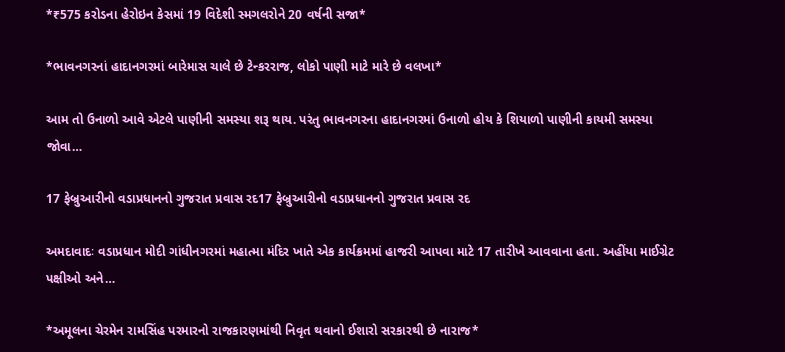*₹575 કરોડના હેરોઇન કેસમાં 19 વિદેશી સ્મગલરોને 20 વર્ષની સજા*

*ભાવનગરનાં હાદાનગરમાં બારેમાસ ચાલે છે ટેન્કરરાજ, લોકો પાણી માટે મારે છે વલખા*

આમ તો ઉનાળો આવે એટલે પાણીની સમસ્યા શરૂ થાય. પરંતુ ભાવનગરના હાદાનગરમાં ઉનાળો હોય કે શિયાળો પાણીની કાયમી સમસ્યા જોવા…

17 ફેબ્રુઆરીનો વડાપ્રધાનનો ગુજરાત પ્રવાસ રદ17 ફેબ્રુઆરીનો વડાપ્રધાનનો ગુજરાત પ્રવાસ રદ

અમદાવાદઃ વડાપ્રધાન મોદી ગાંધીનગરમાં મહાત્મા મંદિર ખાતે એક કાર્યક્રમમાં હાજરી આપવા માટે 17 તારીખે આવવાના હતા. અહીંયા માઈગ્રેટ પક્ષીઓ અને…

*અમૂલના ચેરમેન રામસિંહ પરમારનો રાજકારણમાંથી નિવૃત થવાનો ઈશારો સરકારથી છે નારાજ*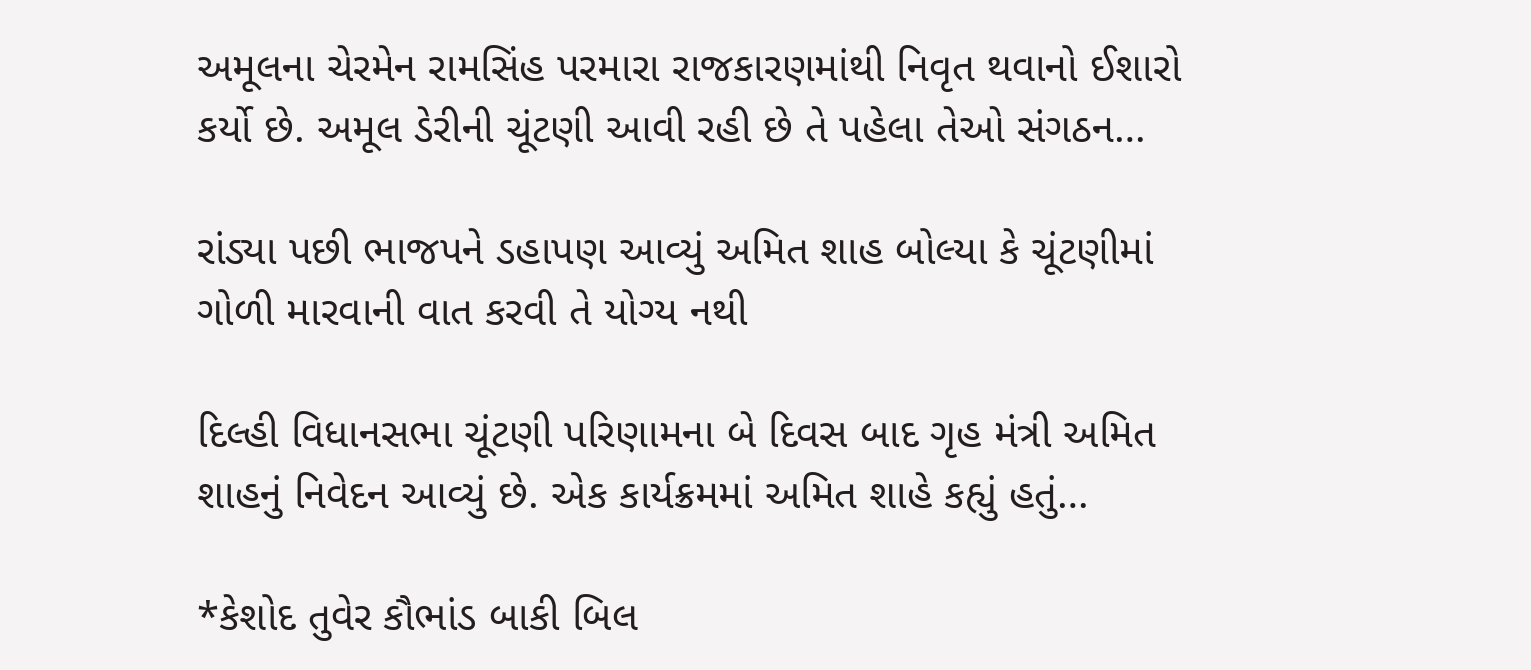અમૂલના ચેરમેન રામસિંહ પરમારા રાજકારણમાંથી નિવૃત થવાનો ઈશારો કર્યો છે. અમૂલ ડેરીની ચૂંટણી આવી રહી છે તે પહેલા તેઓ સંગઠન…

રાંડ્યા પછી ભાજપને ડહાપણ આવ્યું અમિત શાહ બોલ્યા કે ચૂંટણીમાં ગોળી મારવાની વાત કરવી તે યોગ્ય નથી

દિલ્હી વિધાનસભા ચૂંટણી પરિણામના બે દિવસ બાદ ગૃહ મંત્રી અમિત શાહનું નિવેદન આવ્યું છે. એક કાર્યક્રમમાં અમિત શાહે કહ્યું હતું…

*કેશોદ તુવેર કૌભાંડ બાકી બિલ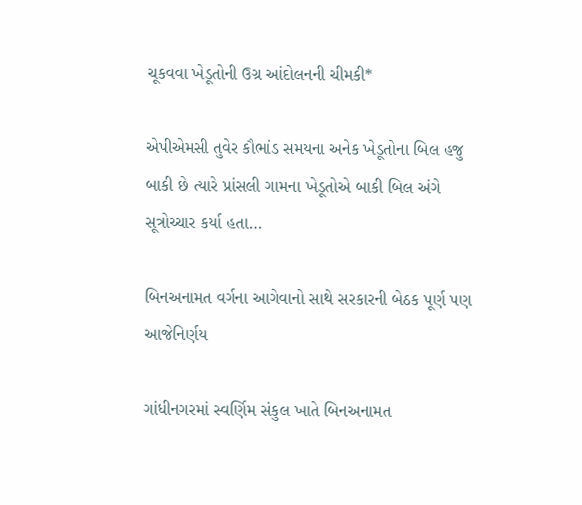ચૂકવવા ખેડૂતોની ઉગ્ર આંદોલનની ચીમકી*

એપીએમસી તુવેર કૌભાંડ સમયના અનેક ખેડૂતોના બિલ હજુ બાકી છે ત્યારે પ્રાંસલી ગામના ખેડૂતોએ બાકી બિલ અંગે સૂત્રોચ્ચાર કર્યા હતા…

બિનઅનામત વર્ગના આગેવાનો સાથે સરકારની બેઠક પૂર્ણ પણ આજેનિર્ણય

ગાંધીનગરમાં સ્વર્ણિમ સંકુલ ખાતે બિનઅનામત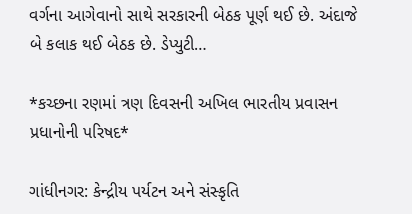વર્ગના આગેવાનો સાથે સરકારની બેઠક પૂર્ણ થઈ છે. અંદાજે બે કલાક થઈ બેઠક છે. ડેપ્યુટી…

*કચ્છના રણમાં ત્રણ દિવસની અખિલ ભારતીય પ્રવાસન પ્રધાનોની પરિષદ*

ગાંધીનગર: કેન્દ્રીય પર્યટન અને સંસ્કૃતિ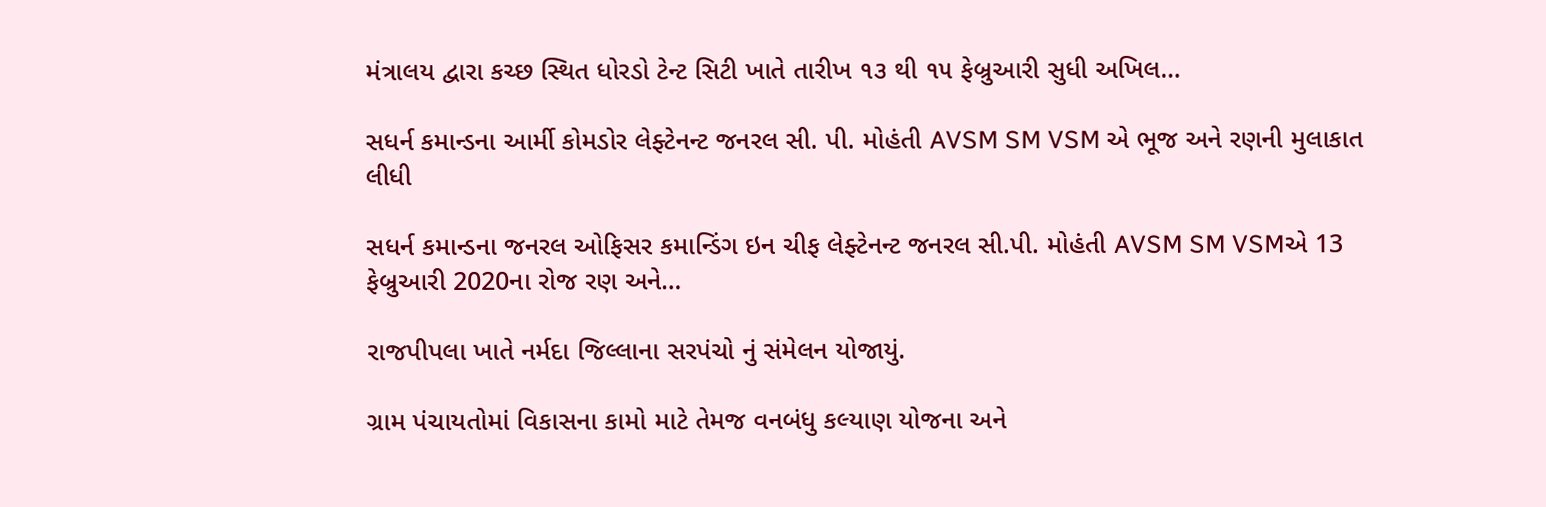મંત્રાલય દ્વારા કચ્છ સ્થિત ધોરડો ટેન્ટ સિટી ખાતે તારીખ ૧૩ થી ૧૫ ફેબ્રુઆરી સુધી અખિલ…

સધર્ન કમાન્ડના આર્મી કોમડોર લેફ્ટેનન્ટ જનરલ સી. પી. મોહંતી AVSM SM VSM એ ભૂજ અને રણની મુલાકાત લીધી

સધર્ન કમાન્ડના જનરલ ઓફિસર કમાન્ડિંગ ઇન ચીફ લેફ્ટેનન્ટ જનરલ સી.પી. મોહંતી AVSM SM VSMએ 13 ફેબ્રુઆરી 2020ના રોજ રણ અને…

રાજપીપલા ખાતે નર્મદા જિલ્લાના સરપંચો નું સંમેલન યોજાયું.

ગ્રામ પંચાયતોમાં વિકાસના કામો માટે તેમજ વનબંધુ કલ્યાણ યોજના અને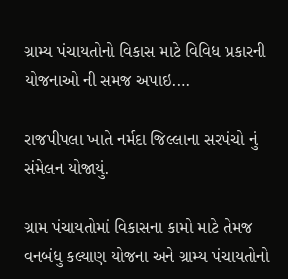ગ્રામ્ય પંચાયતોનો વિકાસ માટે વિવિધ પ્રકારની યોજનાઓ ની સમજ અપાઇ.…

રાજપીપલા ખાતે નર્મદા જિલ્લાના સરપંચો નું સંમેલન યોજાયું.

ગ્રામ પંચાયતોમાં વિકાસના કામો માટે તેમજ વનબંધુ કલ્યાણ યોજના અને ગ્રામ્ય પંચાયતોનો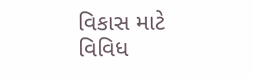વિકાસ માટે વિવિધ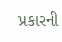પ્રકારની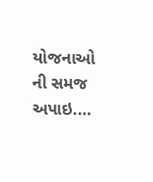યોજનાઓ ની સમજ અપાઇ.…